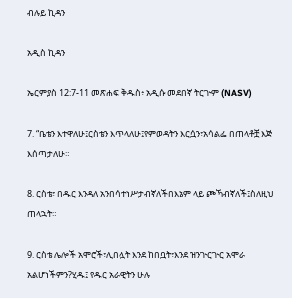ብሉይ ኪዳን

አዲስ ኪዳን

ኤርምያስ 12:7-11 መጽሐፍ ቅዱስ፥ አዲሱ መደበኛ ትርጒም (NASV)

7. “ቤቴን እተዋለሁ፤ርስቴን እጥላለሁ፤የምወዳትን እርሷን፣አሳልፌ በጠላቶቿ እጅ እሰጣታለሁ።

8. ርስቴ፣ በዱር እንዳለ አንበሳተነሥታብኛለችበእኔም ላይ ጮኻብኛለች፤ስለዚህ ጠላኋት።

9. ርስቴ ሌሎች አሞሮች፣ሊበሏት እንደ ከበቧት፣እንደ ዝንጒርጒር አሞራ አልሆነችምን?ሂዱ፤ የዱር አራዊትን ሁሉ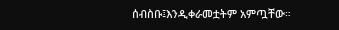ሰብስቡ፤እንዲቀራመቷትም አምጧቸው።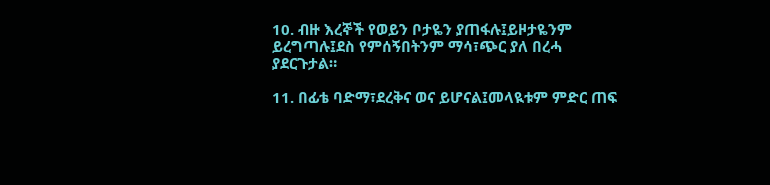10. ብዙ እረኞች የወይን ቦታዬን ያጠፋሉ፤ይዞታዬንም ይረግጣሉ፤ደስ የምሰኝበትንም ማሳ፣ጭር ያለ በረሓ ያደርጉታል።

11. በፊቴ ባድማ፣ደረቅና ወና ይሆናል፤መላዪቱም ምድር ጠፍ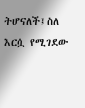ትሆናለች፤ስለ እርሷ የሚገደው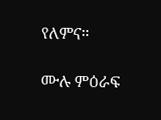የለምና።

ሙሉ ምዕራፍ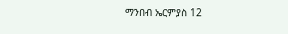ማንበብ ኤርምያስ 12